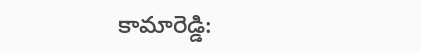కామారెడ్డి: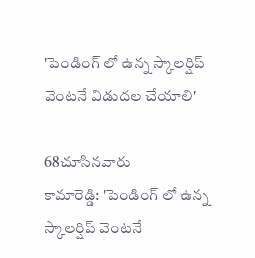'పెండింగ్ లో ఉన్న స్కాలర్షిప్ వెంటనే విడుదల చేయాలి'

68చూసినవారు
కామారెడ్డి: 'పెండింగ్ లో ఉన్న స్కాలర్షిప్ వెంటనే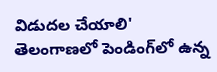విడుదల చేయాలి'
తెలంగాణలో పెండింగ్‌లో ఉన్న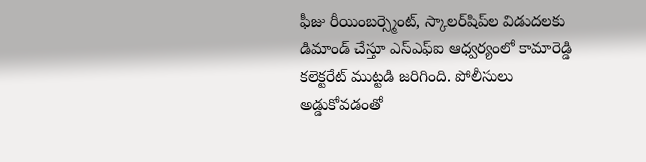ఫీజు రీయింబర్స్మెంట్, స్కాలర్‌షిప్‌ల విడుదలకు డిమాండ్ చేస్తూ ఎస్ఎఫ్ఐ ఆధ్వర్యంలో కామారెడ్డి కలెక్టరేట్ ముట్టడి జరిగింది. పోలీసులు అడ్డుకోవడంతో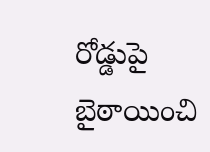రోడ్డుపై బైఠాయించి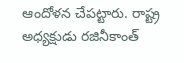ఆందోళన చేపట్టారు. రాష్ట్ర అధ్యక్షుడు రజినీకాంత్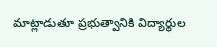మాట్లాడుతూ ప్రభుత్వానికి విద్యార్థుల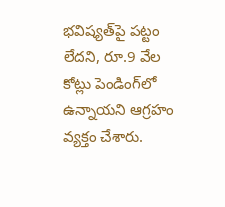భవిష్యత్‌పై పట్టం లేదని, రూ.9 వేల కోట్లు పెండింగ్‌లో ఉన్నాయని ఆగ్రహం వ్యక్తం చేశారు.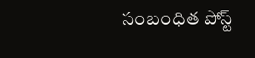సంబంధిత పోస్ట్